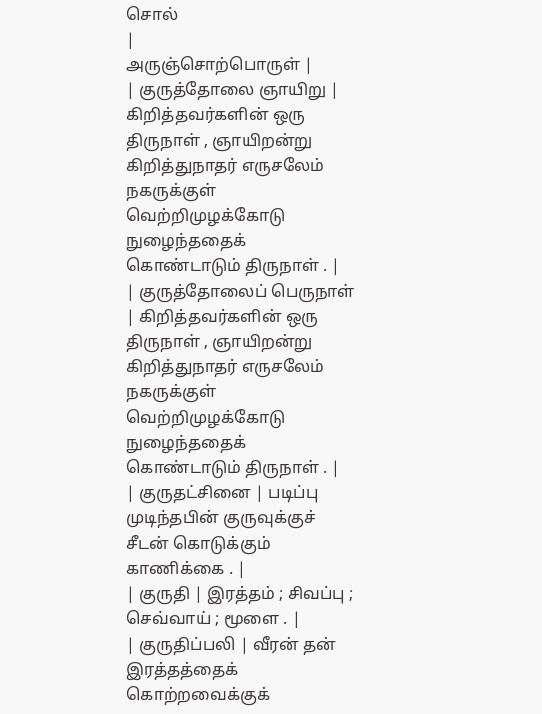சொல்
|
அருஞ்சொற்பொருள் |
| குருத்தோலை ஞாயிறு | கிறித்தவர்களின் ஒரு திருநாள் , ஞாயிறன்று கிறித்துநாதர் எருசலேம் நகருக்குள் வெற்றிமுழக்கோடு நுழைந்ததைக் கொண்டாடும் திருநாள் . |
| குருத்தோலைப் பெருநாள் | கிறித்தவர்களின் ஒரு திருநாள் , ஞாயிறன்று கிறித்துநாதர் எருசலேம் நகருக்குள் வெற்றிமுழக்கோடு நுழைந்ததைக் கொண்டாடும் திருநாள் . |
| குருதட்சினை | படிப்பு முடிந்தபின் குருவுக்குச் சீடன் கொடுக்கும் காணிக்கை . |
| குருதி | இரத்தம் ; சிவப்பு ; செவ்வாய் ; மூளை . |
| குருதிப்பலி | வீரன் தன் இரத்தத்தைக் கொற்றவைக்குக்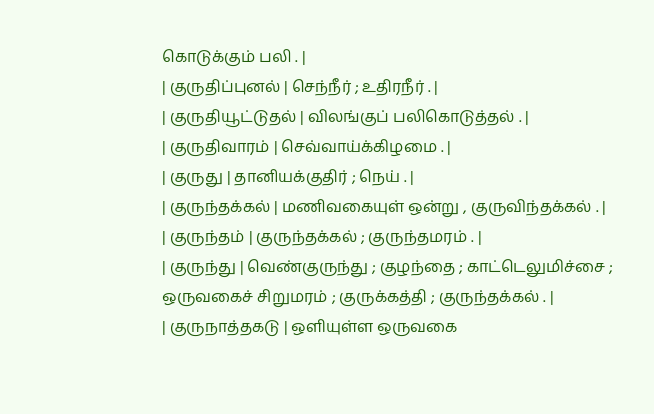கொடுக்கும் பலி . |
| குருதிப்புனல் | செந்நீர் ; உதிரநீர் . |
| குருதியூட்டுதல் | விலங்குப் பலிகொடுத்தல் . |
| குருதிவாரம் | செவ்வாய்க்கிழமை . |
| குருது | தானியக்குதிர் ; நெய் . |
| குருந்தக்கல் | மணிவகையுள் ஒன்று , குருவிந்தக்கல் . |
| குருந்தம் | குருந்தக்கல் ; குருந்தமரம் . |
| குருந்து | வெண்குருந்து ; குழந்தை ; காட்டெலுமிச்சை ; ஒருவகைச் சிறுமரம் ; குருக்கத்தி ; குருந்தக்கல் . |
| குருநாத்தகடு | ஒளியுள்ள ஒருவகை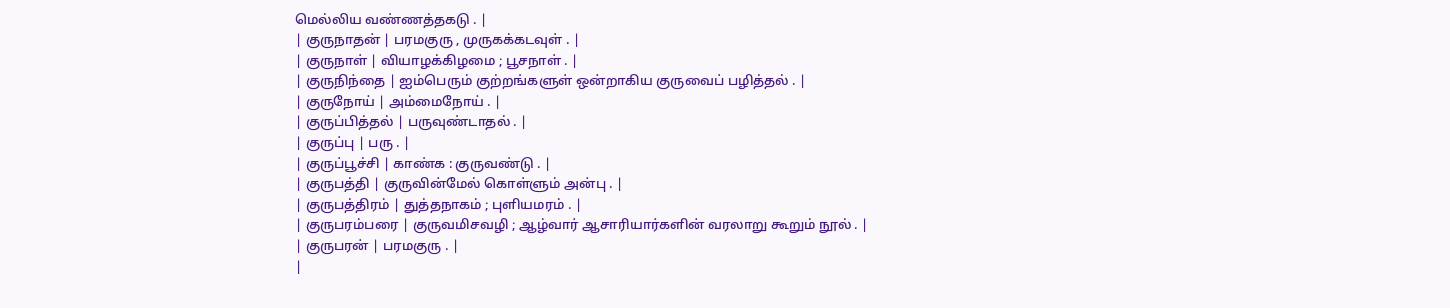மெல்லிய வண்ணத்தகடு . |
| குருநாதன் | பரமகுரு , முருகக்கடவுள் . |
| குருநாள் | வியாழக்கிழமை ; பூசநாள் . |
| குருநிந்தை | ஐம்பெரும் குற்றங்களுள் ஒன்றாகிய குருவைப் பழித்தல் . |
| குருநோய் | அம்மைநோய் . |
| குருப்பித்தல் | பருவுண்டாதல் . |
| குருப்பு | பரு . |
| குருப்பூச்சி | காண்க : குருவண்டு . |
| குருபத்தி | குருவின்மேல் கொள்ளும் அன்பு . |
| குருபத்திரம் | துத்தநாகம் ; புளியமரம் . |
| குருபரம்பரை | குருவமிசவழி ; ஆழ்வார் ஆசாரியார்களின் வரலாறு கூறும் நூல் . |
| குருபரன் | பரமகுரு . |
|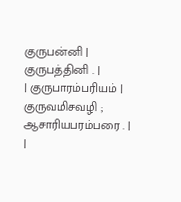குருபன்னி | குருபத்தினி . |
| குருபாரம்பரியம் | குருவமிசவழி ; ஆசாரியபரம்பரை . |
|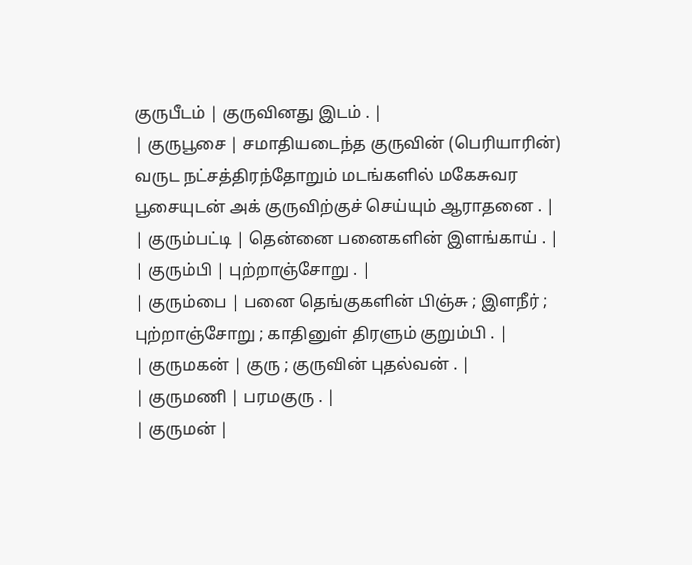குருபீடம் | குருவினது இடம் . |
| குருபூசை | சமாதியடைந்த குருவின் (பெரியாரின்) வருட நட்சத்திரந்தோறும் மடங்களில் மகேசுவர பூசையுடன் அக் குருவிற்குச் செய்யும் ஆராதனை . |
| குரும்பட்டி | தென்னை பனைகளின் இளங்காய் . |
| குரும்பி | புற்றாஞ்சோறு . |
| குரும்பை | பனை தெங்குகளின் பிஞ்சு ; இளநீர் ; புற்றாஞ்சோறு ; காதினுள் திரளும் குறும்பி . |
| குருமகன் | குரு ; குருவின் புதல்வன் . |
| குருமணி | பரமகுரு . |
| குருமன் |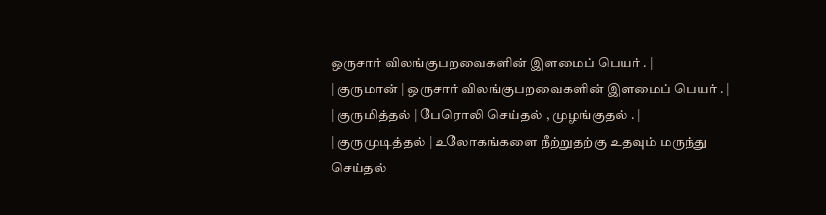ஒருசார் விலங்குபறவைகளின் இளமைப் பெயர் . |
| குருமான் | ஒருசார் விலங்குபறவைகளின் இளமைப் பெயர் . |
| குருமித்தல் | பேரொலி செய்தல் , முழங்குதல் . |
| குருமுடித்தல் | உலோகங்களை நீற்றுதற்கு உதவும் மருந்து செய்தல்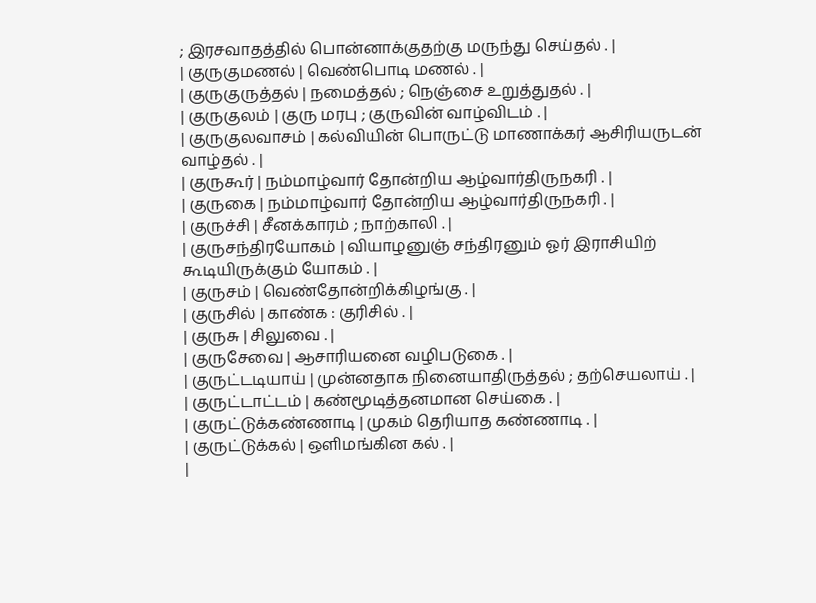; இரசவாதத்தில் பொன்னாக்குதற்கு மருந்து செய்தல் . |
| குருகுமணல் | வெண்பொடி மணல் . |
| குருகுருத்தல் | நமைத்தல் ; நெஞ்சை உறுத்துதல் . |
| குருகுலம் | குரு மரபு ; குருவின் வாழ்விடம் . |
| குருகுலவாசம் | கல்வியின் பொருட்டு மாணாக்கர் ஆசிரியருடன் வாழ்தல் . |
| குருகூர் | நம்மாழ்வார் தோன்றிய ஆழ்வார்திருநகரி . |
| குருகை | நம்மாழ்வார் தோன்றிய ஆழ்வார்திருநகரி . |
| குருச்சி | சீனக்காரம் ; நாற்காலி . |
| குருசந்திரயோகம் | வியாழனுஞ் சந்திரனும் ஓர் இராசியிற் கூடியிருக்கும் யோகம் . |
| குருசம் | வெண்தோன்றிக்கிழங்கு . |
| குருசில் | காண்க : குரிசில் . |
| குருசு | சிலுவை . |
| குருசேவை | ஆசாரியனை வழிபடுகை . |
| குருட்டடியாய் | முன்னதாக நினையாதிருத்தல் ; தற்செயலாய் . |
| குருட்டாட்டம் | கண்மூடித்தனமான செய்கை . |
| குருட்டுக்கண்ணாடி | முகம் தெரியாத கண்ணாடி . |
| குருட்டுக்கல் | ஒளிமங்கின கல் . |
|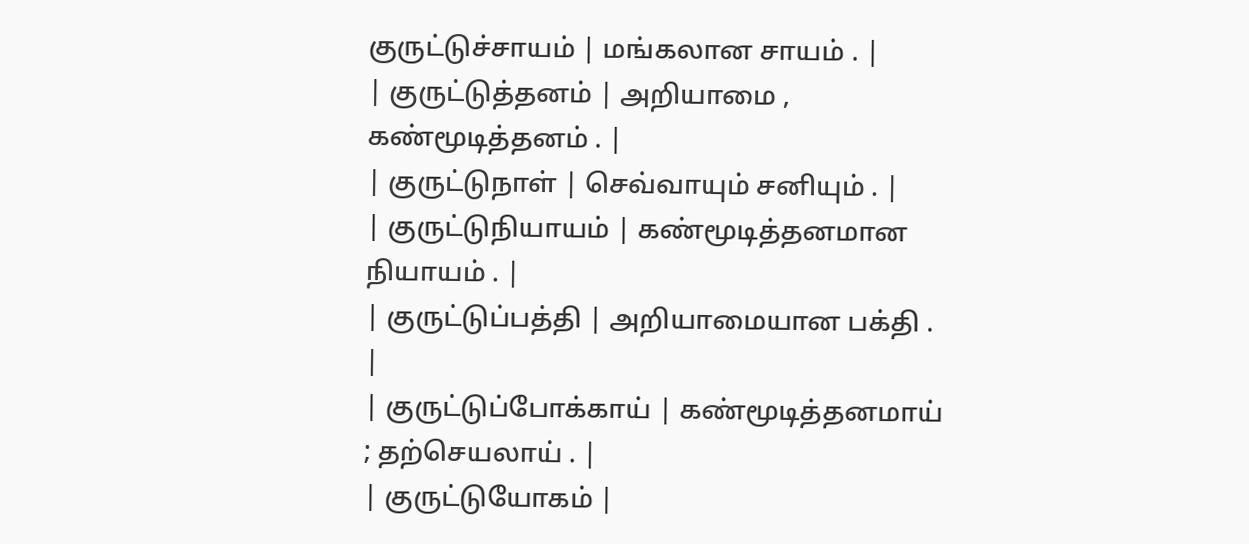குருட்டுச்சாயம் | மங்கலான சாயம் . |
| குருட்டுத்தனம் | அறியாமை , கண்மூடித்தனம் . |
| குருட்டுநாள் | செவ்வாயும் சனியும் . |
| குருட்டுநியாயம் | கண்மூடித்தனமான நியாயம் . |
| குருட்டுப்பத்தி | அறியாமையான பக்தி . |
| குருட்டுப்போக்காய் | கண்மூடித்தனமாய் ; தற்செயலாய் . |
| குருட்டுயோகம் |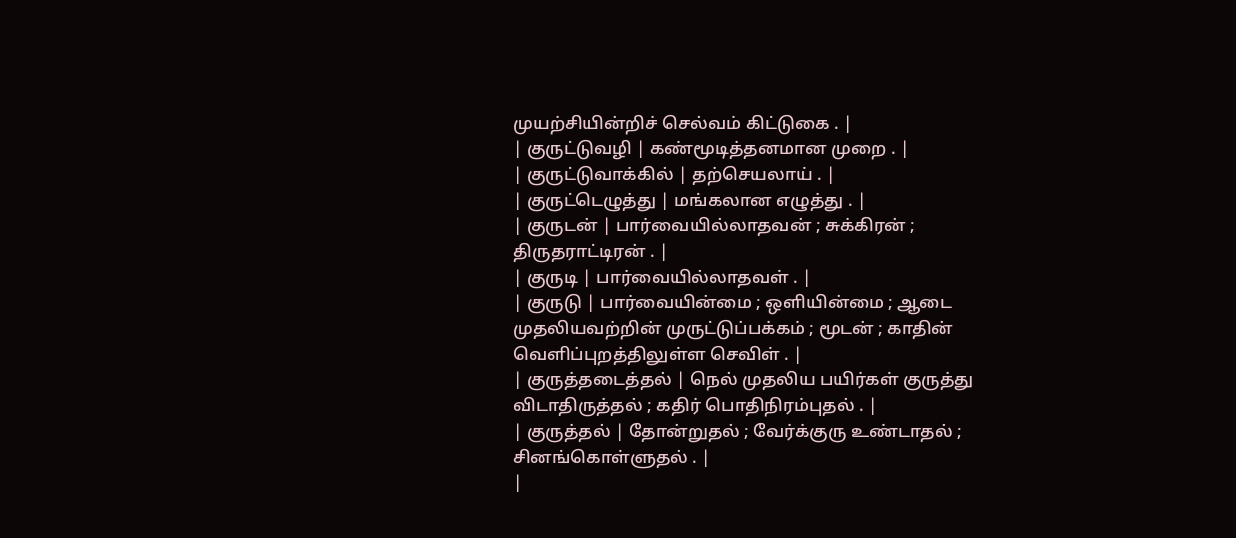முயற்சியின்றிச் செல்வம் கிட்டுகை . |
| குருட்டுவழி | கண்மூடித்தனமான முறை . |
| குருட்டுவாக்கில் | தற்செயலாய் . |
| குருட்டெழுத்து | மங்கலான எழுத்து . |
| குருடன் | பார்வையில்லாதவன் ; சுக்கிரன் ; திருதராட்டிரன் . |
| குருடி | பார்வையில்லாதவள் . |
| குருடு | பார்வையின்மை ; ஒளியின்மை ; ஆடை முதலியவற்றின் முருட்டுப்பக்கம் ; மூடன் ; காதின் வெளிப்புறத்திலுள்ள செவிள் . |
| குருத்தடைத்தல் | நெல் முதலிய பயிர்கள் குருத்து விடாதிருத்தல் ; கதிர் பொதிநிரம்புதல் . |
| குருத்தல் | தோன்றுதல் ; வேர்க்குரு உண்டாதல் ; சினங்கொள்ளுதல் . |
|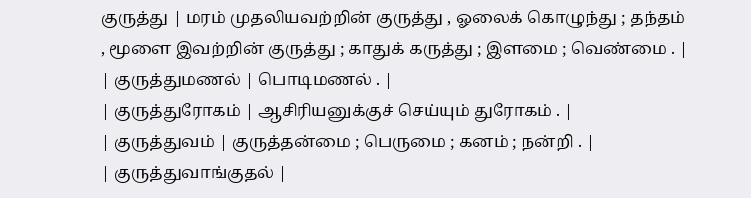குருத்து | மரம் முதலியவற்றின் குருத்து , ஓலைக் கொழுந்து ; தந்தம் , மூளை இவற்றின் குருத்து ; காதுக் கருத்து ; இளமை ; வெண்மை . |
| குருத்துமணல் | பொடிமணல் . |
| குருத்துரோகம் | ஆசிரியனுக்குச் செய்யும் துரோகம் . |
| குருத்துவம் | குருத்தன்மை ; பெருமை ; கனம் ; நன்றி . |
| குருத்துவாங்குதல் |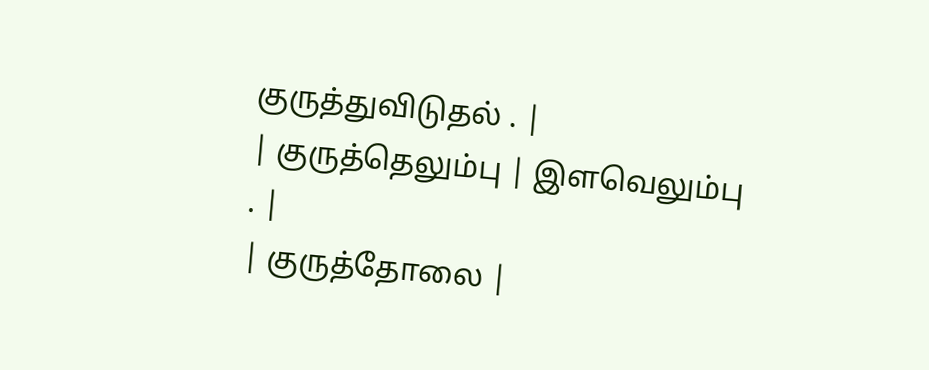குருத்துவிடுதல் . |
| குருத்தெலும்பு | இளவெலும்பு . |
| குருத்தோலை |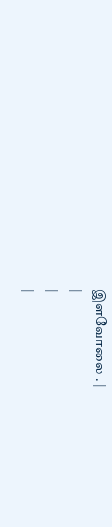இளவோலை . |
|
|
|